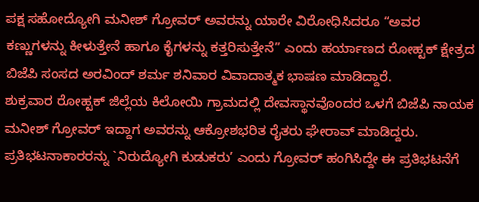ಪಕ್ಷ ಸಹೋದ್ಯೋಗಿ ಮನೀಶ್ ಗ್ರೋವರ್ ಅವರನ್ನು ಯಾರೇ ವಿರೋಧಿಸಿದರೂ “ಅವರ ಕಣ್ಣುಗಳನ್ನು ಕೀಳುತ್ತೇನೆ ಹಾಗೂ ಕೈಗಳನ್ನು ಕತ್ತರಿಸುತ್ತೇನೆ” ಎಂದು ಹರ್ಯಾಣದ ರೋಹ್ಟಕ್ ಕ್ಷೇತ್ರದ ಬಿಜೆಪಿ ಸಂಸದ ಅರವಿಂದ್ ಶರ್ಮ ಶನಿವಾರ ವಿವಾದಾತ್ಮಕ ಭಾಷಣ ಮಾಡಿದ್ದಾರೆ.
ಶುಕ್ರವಾರ ರೋಹ್ಟಕ್ ಜಿಲ್ಲೆಯ ಕಿಲೋಯಿ ಗ್ರಾಮದಲ್ಲಿ ದೇವಸ್ಥಾನವೊಂದರ ಒಳಗೆ ಬಿಜೆಪಿ ನಾಯಕ ಮನೀಶ್ ಗ್ರೋವರ್ ಇದ್ದಾಗ ಅವರನ್ನು ಆಕ್ರೋಶಭರಿತ ರೈತರು ಘೇರಾವ್ ಮಾಡಿದ್ದರು. ಪ್ರತಿಭಟನಾಕಾರರನ್ನು `ನಿರುದ್ಯೋಗಿ ಕುಡುಕರು’ ಎಂದು ಗ್ರೋವರ್ ಹಂಗಿಸಿದ್ದೇ ಈ ಪ್ರತಿಭಟನೆಗೆ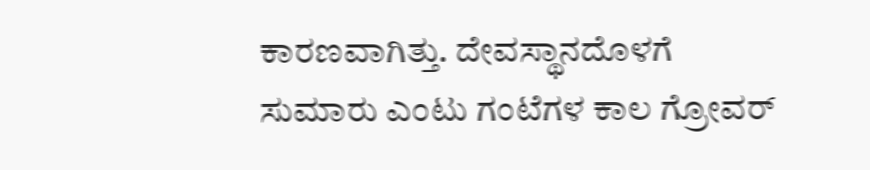ಕಾರಣವಾಗಿತ್ತು. ದೇವಸ್ಥಾನದೊಳಗೆ ಸುಮಾರು ಎಂಟು ಗಂಟೆಗಳ ಕಾಲ ಗ್ರೋವರ್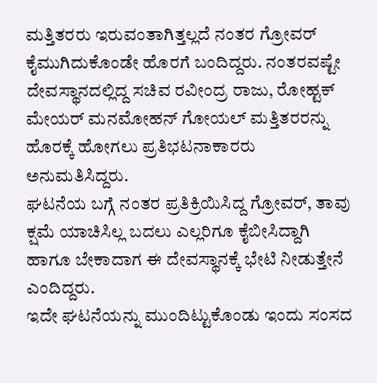ಮತ್ತಿತರರು ಇರುವಂತಾಗಿತ್ತಲ್ಲದೆ ನಂತರ ಗ್ರೋವರ್ ಕೈಮುಗಿದುಕೊಂಡೇ ಹೊರಗೆ ಬಂದಿದ್ದರು. ನಂತರವಷ್ಟೇ ದೇವಸ್ಥಾನದಲ್ಲಿದ್ದ ಸಚಿವ ರವೀಂದ್ರ ರಾಜು, ರೋಹ್ಟಕ್ ಮೇಯರ್ ಮನಮೋಹನ್ ಗೋಯಲ್ ಮತ್ತಿತರರನ್ನು ಹೊರಕ್ಕೆ ಹೋಗಲು ಪ್ರತಿಭಟನಾಕಾರರು ಅನುಮತಿಸಿದ್ದರು.
ಘಟನೆಯ ಬಗ್ಗೆ ನಂತರ ಪ್ರತಿಕ್ರಿಯಿಸಿದ್ದ ಗ್ರೋವರ್, ತಾವು ಕ್ಷಮೆ ಯಾಚಿಸಿಲ್ಲ ಬದಲು ಎಲ್ಲರಿಗೂ ಕೈಬೀಸಿದ್ದಾಗಿ ಹಾಗೂ ಬೇಕಾದಾಗ ಈ ದೇವಸ್ಥಾನಕ್ಕೆ ಭೇಟಿ ನೀಡುತ್ತೇನೆ ಎಂದಿದ್ದರು.
ಇದೇ ಘಟನೆಯನ್ನು ಮುಂದಿಟ್ಟುಕೊಂಡು ಇಂದು ಸಂಸದ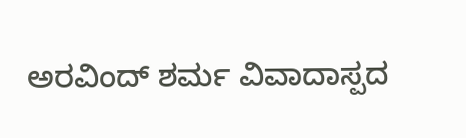ಅರವಿಂದ್ ಶರ್ಮ ವಿವಾದಾಸ್ಪದ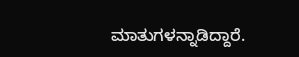ಮಾತುಗಳನ್ನಾಡಿದ್ದಾರೆ.